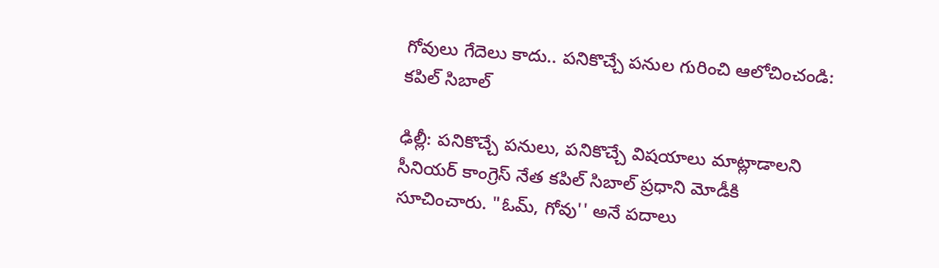గోవులు గేదెలు కాదు.. పనికొచ్చే పనుల గురించి ఆలోచించండి: కపిల్ సిబాల్

ఢిల్లీ: పనికొచ్చే పనులు, పనికొచ్చే విషయాలు మాట్లాడాలని సీనియర్ కాంగ్రెస్ నేత కపిల్ సిబాల్‌ ప్రధాని మోడీకి సూచించారు. "ఓమ్, గోవు'' అనే పదాలు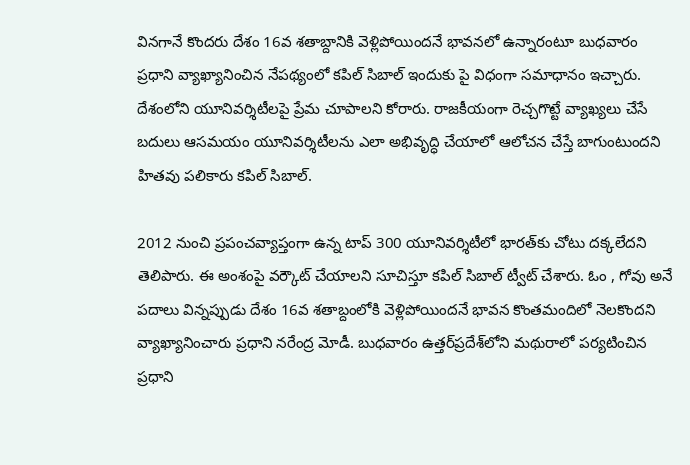వినగానే కొందరు దేశం 16వ శతాబ్దానికి వెళ్లిపోయిందనే భావనలో ఉన్నారంటూ బుధవారం ప్రధాని వ్యాఖ్యానించిన నేపథ్యంలో కపిల్ సిబాల్ ఇందుకు పై విధంగా సమాధానం ఇచ్చారు. దేశంలోని యూనివర్శిటీలపై ప్రేమ చూపాలని కోరారు. రాజకీయంగా రెచ్చగొట్టే వ్యాఖ్యలు చేసే బదులు ఆసమయం యూనివర్శిటీలను ఎలా అభివృద్ధి చేయాలో ఆలోచన చేస్తే బాగుంటుందని హితవు పలికారు కపిల్ సిబాల్.

2012 నుంచి ప్రపంచవ్యాప్తంగా ఉన్న టాప్ 300 యూనివర్శిటీలో భారత్‌కు చోటు దక్కలేదని తెలిపారు. ఈ అంశంపై వర్కౌట్ చేయాలని సూచిస్తూ కపిల్ సిబాల్ ట్వీట్ చేశారు. ఓం , గోవు అనే పదాలు విన్నప్పుడు దేశం 16వ శతాబ్దంలోకి వెళ్లిపోయిందనే భావన కొంతమందిలో నెలకొందని వ్యాఖ్యానించారు ప్రధాని నరేంద్ర మోడీ. బుధవారం ఉత్తర్‌ప్రదేశ్‌లోని మథురాలో పర్యటించిన ప్రధాని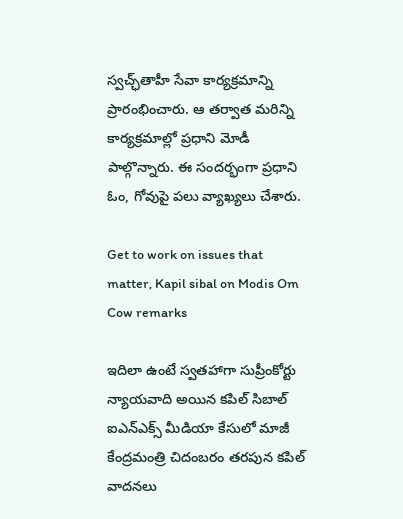స్వచ్ఛ్‌తాహీ సేవా కార్యక్రమాన్ని ప్రారంభించారు. ఆ తర్వాత మరిన్ని కార్యక్రమాల్లో ప్రధాని మోడీ పాల్గొన్నారు. ఈ సందర్భంగా ప్రధాని ఓం, గోవుపై పలు వ్యాఖ్యలు చేశారు.

Get to work on issues that matter, Kapil sibal on Modis Om Cow remarks

ఇదిలా ఉంటే స్వతహాగా సుప్రీంకోర్టు న్యాయవాది అయిన కపిల్ సిబాల్ ఐఎన్ఎక్స్ మీడియా కేసులో మాజీ కేంద్రమంత్రి చిదంబరం తరపున కపిల్ వాదనలు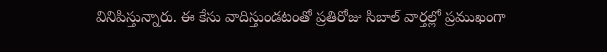వినిపిస్తున్నారు. ఈ కేసు వాదిస్తుండటంతో ప్రతిరోజు సిబాల్ వార్తల్లో ప్రముఖంగా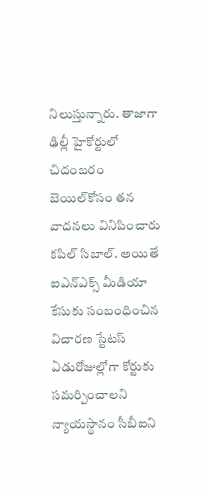నిలుస్తున్నారు. తాజాగా ఢిల్లీ హైకోర్టులో చిదంబరం బెయిల్‌కోసం తన వాదనలు వినిపించారు కపిల్ సిబాల్. అయితే ఐఎన్ఎక్స్ మీడియా కేసుకు సంబంధించిన విచారణ స్టేటస్ ఏడురోజుల్లోగా కోర్టుకు సమర్పించాలని న్యాయస్థానం సీబీఐని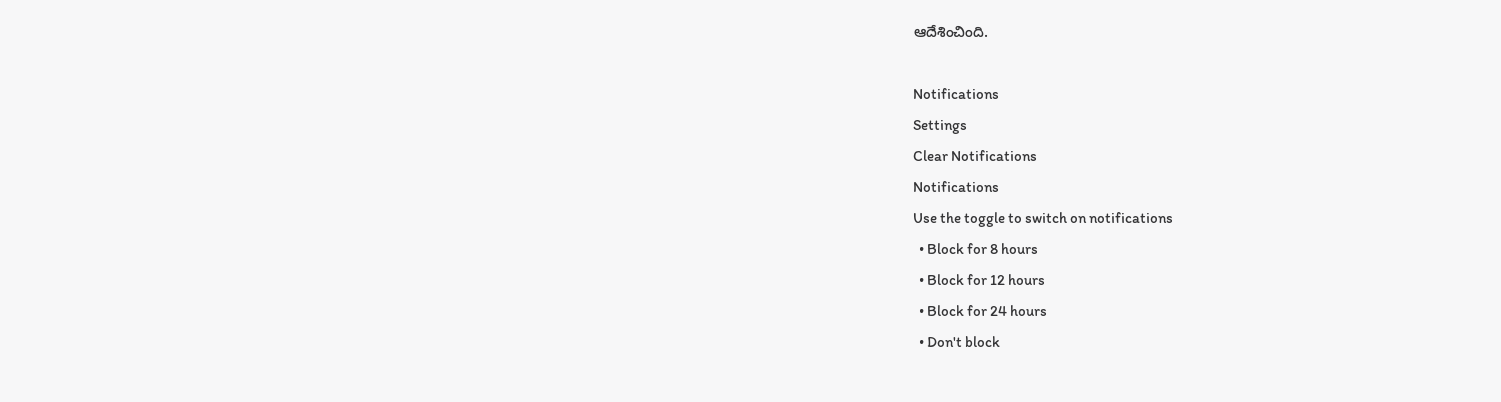ఆదేశించింది.

Notifications
Settings
Clear Notifications
Notifications
Use the toggle to switch on notifications
  • Block for 8 hours
  • Block for 12 hours
  • Block for 24 hours
  • Don't block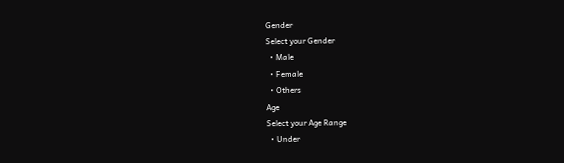Gender
Select your Gender
  • Male
  • Female
  • Others
Age
Select your Age Range
  • Under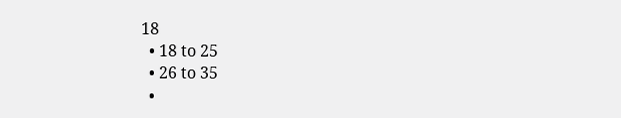18
  • 18 to 25
  • 26 to 35
  •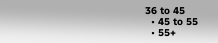36 to 45
  • 45 to 55
  • 55+